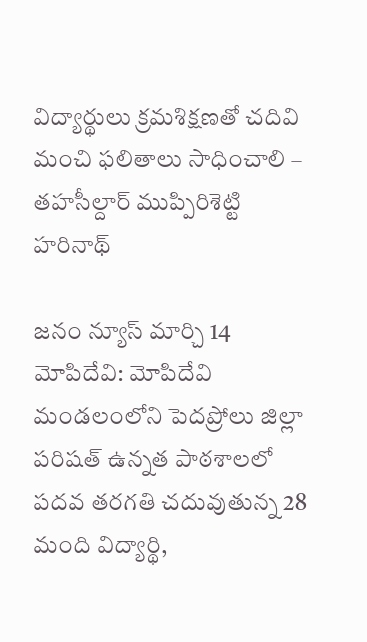విద్యార్థులు క్రమశిక్షణతో చదివి మంచి ఫలితాలు సాధించాలి – తహసీల్దార్ ముప్పిరిశెట్టి హరినాథ్

జనం న్యూస్ మార్చి 14 మోపిదేవి: మోపిదేవి మండలంలోని పెదప్రోలు జిల్లా పరిషత్ ఉన్నత పాఠశాలలో పదవ తరగతి చదువుతున్న 28 మంది విద్యార్థి,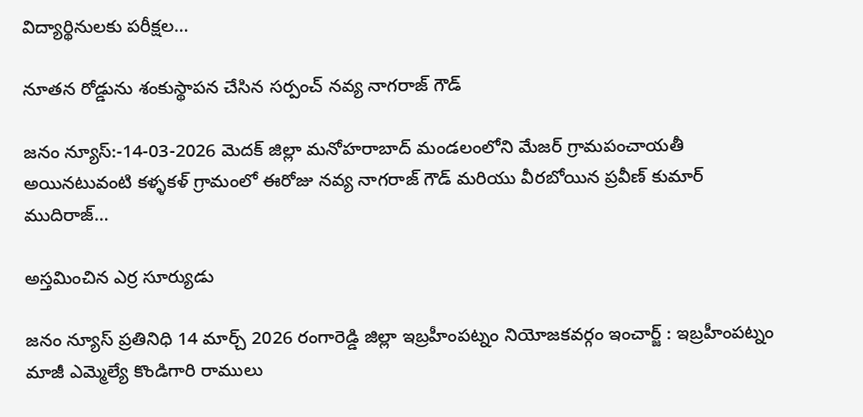విద్యార్థినులకు పరీక్షల…

నూతన రోడ్డును శంకుస్థాపన చేసిన సర్పంచ్ నవ్య నాగరాజ్ గౌడ్

జనం న్యూస్:-14-03-2026 మెదక్ జిల్లా మనోహరాబాద్ మండలంలోని మేజర్ గ్రామపంచాయతీ అయినటువంటి కళ్ళకళ్ గ్రామంలో ఈరోజు నవ్య నాగరాజ్ గౌడ్ మరియు వీరబోయిన ప్రవీణ్ కుమార్ ముదిరాజ్…

అస్తమించిన ఎర్ర సూర్యుడు

జనం న్యూస్ ప్రతినిధి 14 మార్చ్ 2026 రంగారెడ్డి జిల్లా ఇబ్రహీంపట్నం నియోజకవర్గం ఇంచార్జ్ : ఇబ్రహీంపట్నం మాజీ ఎమ్మెల్యే కొండిగారి రాములు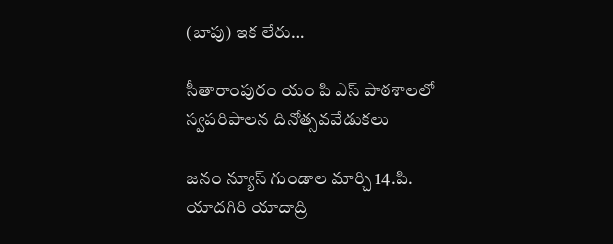(బాపు) ఇక లేరు…

సీతారాంపురం యం పి ఎస్ పాఠశాలలో స్వపరిపాలన దినోత్సవవేడుకలు

జనం న్యూస్ గుండాల మార్చి 14.పి. యాదగిరి యాదాద్రి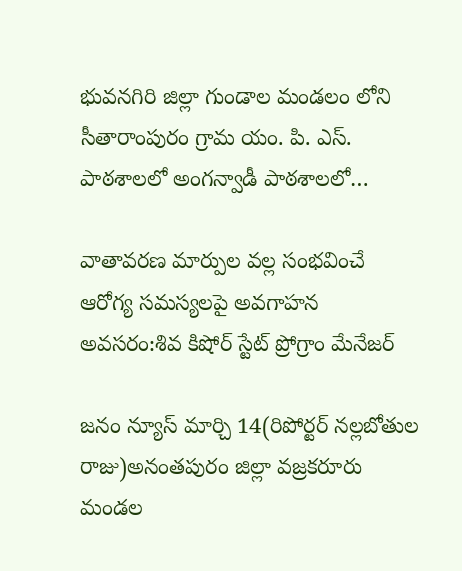భువనగిరి జిల్లా గుండాల మండలం లోని సీతారాంపురం గ్రామ యం. పి. ఎస్. పాఠశాలలో అంగన్వాడీ పాఠశాలలో…

వాతావరణ మార్పుల వల్ల సంభవించే ఆరోగ్య సమస్యలపై అవగాహన అవసరం:శివ కిషోర్ స్టేట్ ప్రోగ్రాం మేనేజర్

జనం న్యూస్ మార్చి 14(రిపోర్టర్ నల్లబోతుల రాజు)అనంతపురం జిల్లా వజ్రకరూరు మండల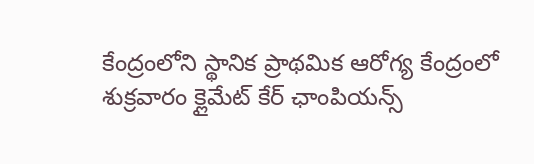కేంద్రంలోని స్థానిక ప్రాథమిక ఆరోగ్య కేంద్రంలో శుక్రవారం క్లైమేట్ కేర్ ఛాంపియన్స్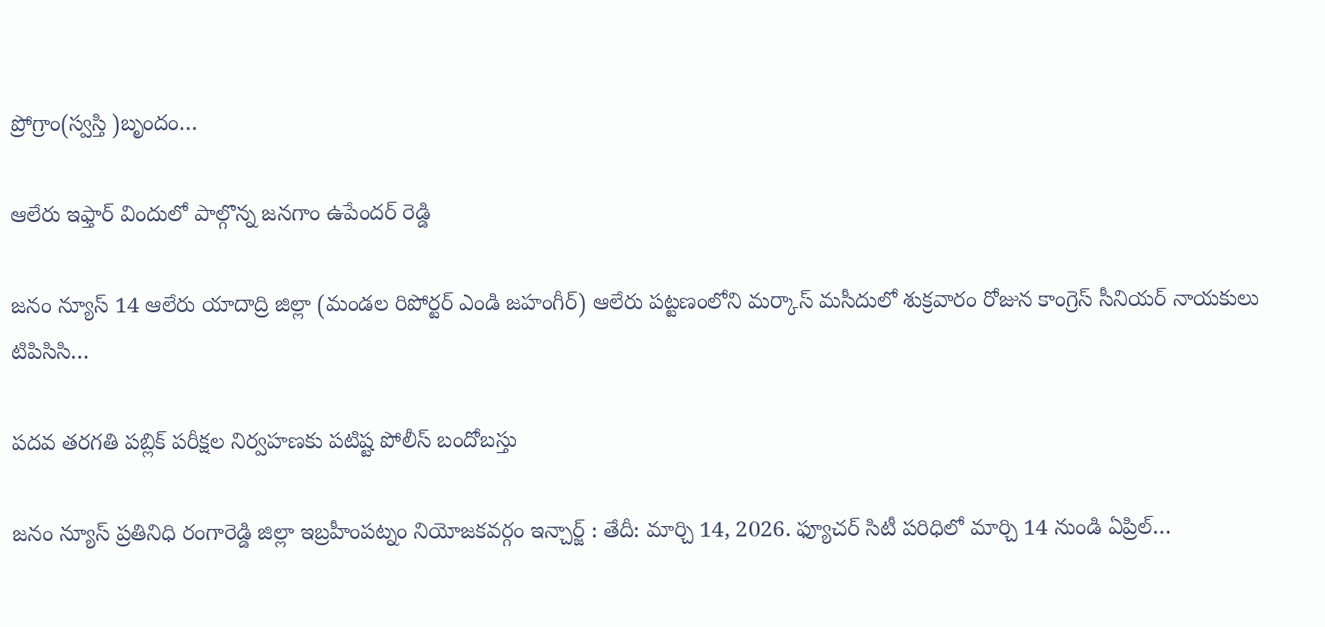ప్రోగ్రాం(స్వస్తి )బృందం…

ఆలేరు ఇఫ్తార్ విందులో పాల్గొన్న జనగాం ఉపేందర్ రెడ్డి

జనం న్యూస్ 14 ఆలేరు యాదాద్రి జిల్లా (మండల రిపోర్టర్ ఎండి జహంగీర్) ఆలేరు పట్టణంలోని మర్కాస్ మసీదులో శుక్రవారం రోజున కాంగ్రెస్ సీనియర్ నాయకులు టిపిసిసి…

పదవ తరగతి పబ్లిక్ పరీక్షల నిర్వహణకు పటిష్ట పోలీస్ బందోబస్తు

జనం న్యూస్ ప్రతినిధి రంగారెడ్డి జిల్లా ఇబ్రహీంపట్నం నియోజకవర్గం ఇన్చార్జ్ : తేదీ: మార్చి 14, 2026. ఫ్యూచర్ సిటీ పరిధిలో మార్చి 14 నుండి ఏప్రిల్…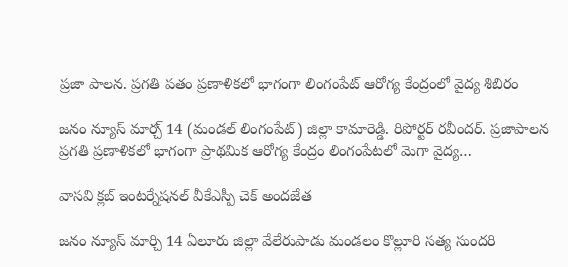ప్రజా పాలన. ప్రగతి పతం ప్రణాళికలో భాగంగా లింగంపేట్ ఆరోగ్య కేంద్రంలో వైద్య శిబిరం

జనం న్యూస్ మార్చ్ 14 (మండల్ లింగంపేట్) జిల్లా కామారెడ్డి. రిపోర్టర్ రవీందర్. ప్రజాపాలన ప్రగతి ప్రణాళికలో భాగంగా ప్రాథమిక ఆరోగ్య కేంద్రం లింగంపేటలో మెగా వైద్య…

వాసవి క్లబ్ ఇంటర్నేషనల్ వీకేఎస్పీ చెక్ అందజేత

జనం న్యూస్ మార్చి 14 ఏలూరు జిల్లా వేలేరుపాడు మండలం కొల్లూరి సత్య సుందరి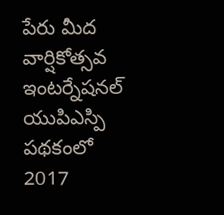పేరు మీద వార్షికోత్సవ ఇంటర్నేషనల్ యుపిఎస్పి పథకంలో 2017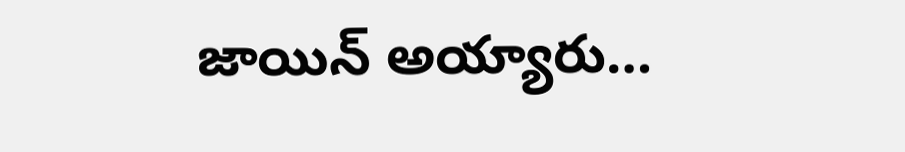జాయిన్ అయ్యారు…